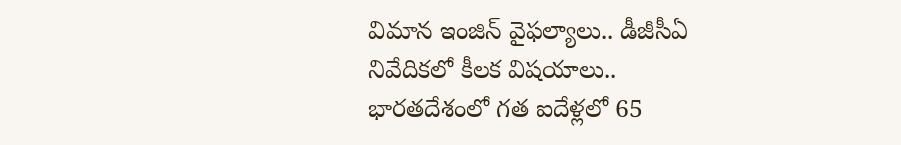విమాన ఇంజిన్ వైఫల్యాలు.. డీజీసీఏ నివేదికలో కీలక విషయాలు..
భారతదేశంలో గత ఐదేళ్లలో 65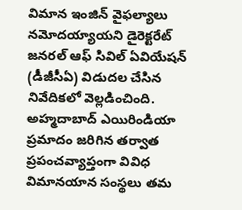విమాన ఇంజిన్ వైఫల్యాలు నమోదయ్యాయని డైరెక్టరేట్ జనరల్ ఆఫ్ సివిల్ ఏవియేషన్ (డీజీసీఏ) విడుదల చేసిన నివేదికలో వెల్లడించింది. అహ్మదాబాద్ ఎయిరిండియా ప్రమాదం జరిగిన తర్వాత ప్రపంచవ్యాప్తంగా వివిధ విమానయాన సంస్థలు తమ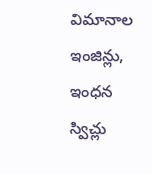విమానాల ఇంజిన్లు, ఇంధన స్విచ్లు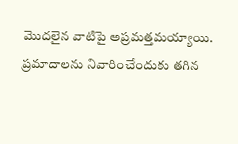మొదలైన వాటిపై అప్రమత్తమయ్యాయి. ప్రమాదాలను నివారించేందుకు తగిన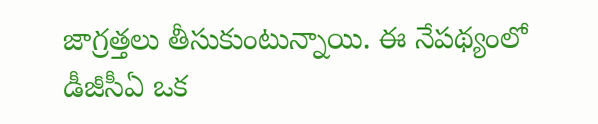జాగ్రత్తలు తీసుకుంటున్నాయి. ఈ నేపథ్యంలో డీజీసీఏ ఒక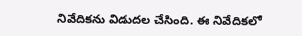నివేదికను విడుదల చేసింది. ఈ నివేదికలో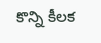కొన్ని కీలక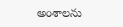అంశాలను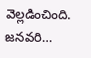వెల్లడించింది. జనవరి…